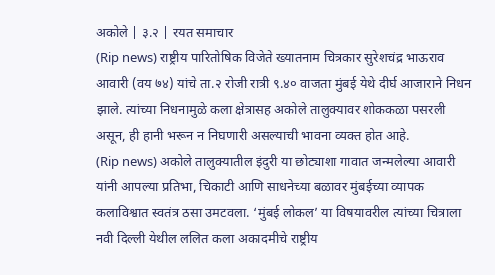अकोले | ३.२ | रयत समाचार
(Rip news) राष्ट्रीय पारितोषिक विजेते ख्यातनाम चित्रकार सुरेशचंद्र भाऊराव आवारी (वय ७४) यांचे ता.२ रोजी रात्री ९.४० वाजता मुंबई येथे दीर्घ आजाराने निधन झाले. त्यांच्या निधनामुळे कला क्षेत्रासह अकोले तालुक्यावर शोककळा पसरली असून, ही हानी भरून न निघणारी असल्याची भावना व्यक्त होत आहे.
(Rip news) अकोले तालुक्यातील इंदुरी या छोट्याशा गावात जन्मलेल्या आवारी यांनी आपल्या प्रतिभा, चिकाटी आणि साधनेच्या बळावर मुंबईच्या व्यापक कलाविश्वात स्वतंत्र ठसा उमटवला. ‘मुंबई लोकल’ या विषयावरील त्यांच्या चित्राला नवी दिल्ली येथील ललित कला अकादमीचे राष्ट्रीय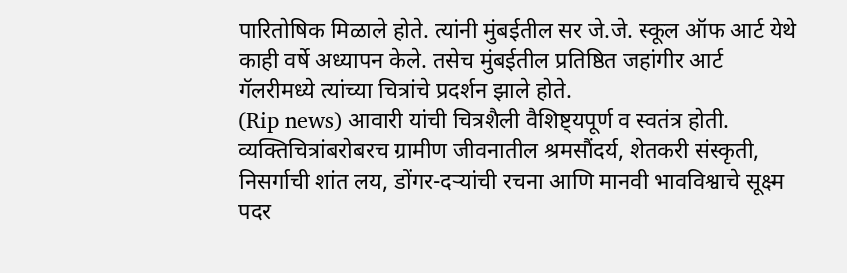पारितोषिक मिळाले होते. त्यांनी मुंबईतील सर जे.जे. स्कूल ऑफ आर्ट येथे काही वर्षे अध्यापन केले. तसेच मुंबईतील प्रतिष्ठित जहांगीर आर्ट गॅलरीमध्ये त्यांच्या चित्रांचे प्रदर्शन झाले होते.
(Rip news) आवारी यांची चित्रशैली वैशिष्ट्यपूर्ण व स्वतंत्र होती. व्यक्तिचित्रांबरोबरच ग्रामीण जीवनातील श्रमसौंदर्य, शेतकरी संस्कृती, निसर्गाची शांत लय, डोंगर-दऱ्यांची रचना आणि मानवी भावविश्वाचे सूक्ष्म पदर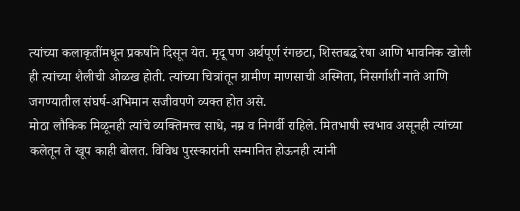त्यांच्या कलाकृतींमधून प्रकर्षाने दिसून येत. मृदू पण अर्थपूर्ण रंगछटा, शिस्तबद्ध रेषा आणि भावनिक खोली ही त्यांच्या शैलीची ओळख होती. त्यांच्या चित्रांतून ग्रामीण माणसाची अस्मिता, निसर्गाशी नाते आणि जगण्यातील संघर्ष-अभिमान सजीवपणे व्यक्त होत असे.
मोठा लौकिक मिळूनही त्यांचे व्यक्तिमत्त्व साधे, नम्र व निगर्वी राहिले. मितभाषी स्वभाव असूनही त्यांच्या कलेतून ते खूप काही बोलत. विविध पुरस्कारांनी सन्मानित होऊनही त्यांनी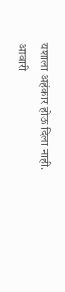यशाला अहंकार होऊ दिला नाही.
आवारी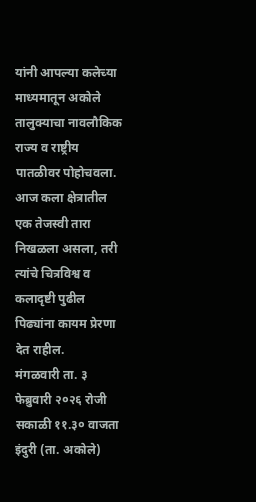यांनी आपल्या कलेच्या माध्यमातून अकोले तालुक्याचा नावलौकिक राज्य व राष्ट्रीय पातळीवर पोहोचवला. आज कला क्षेत्रातील एक तेजस्वी तारा निखळला असला, तरी त्यांचे चित्रविश्व व कलादृष्टी पुढील पिढ्यांना कायम प्रेरणा देत राहील.
मंगळवारी ता. ३ फेब्रुवारी २०२६ रोजी सकाळी ११.३० वाजता इंदुरी (ता. अकोले)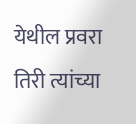येथील प्रवरा तिरी त्यांच्या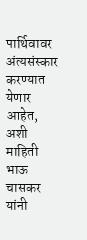पार्थिवावर अंत्यसंस्कार करण्यात येणार आहेत, अशी माहिती भाऊ चासकर यांनी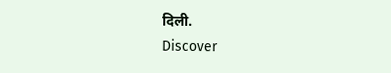दिली.
Discover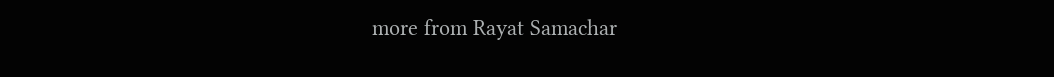more from Rayat Samachar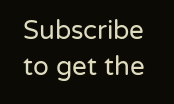Subscribe to get the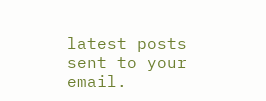latest posts sent to your email.